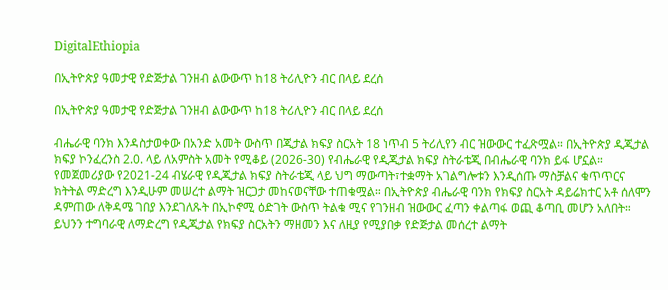DigitalEthiopia

በኢትዮጵያ ዓመታዊ የድጅታል ገንዘብ ልውውጥ ከ18 ትሪሊዮን ብር በላይ ደረሰ

በኢትዮጵያ ዓመታዊ የድጅታል ገንዘብ ልውውጥ ከ18 ትሪሊዮን ብር በላይ ደረሰ

ብሔራዊ ባንክ እንዳስታወቀው በአንድ አመት ውስጥ በጂታል ክፍያ ስርአት 18 ነጥብ 5 ትሪሊየን ብር ዝውውር ተፈጽሟል። በኢትዮጵያ ዲጂታል ክፍያ ኮንፈረንስ 2.0. ላይ ለአምስት አመት የሚቆይ (2026-30) የብሔራዊ የዲጂታል ክፍያ ስትራቴጂ በብሔራዊ ባንክ ይፋ ሆኗል። የመጀመሪያው የ2021-24 ብሄራዊ የዲጂታል ክፍያ ስትራቴጂ ላይ ህግ ማውጣት፣ተቋማት አገልግሎቱን እንዲሰጡ ማስቻልና ቁጥጥርና ክትትል ማድረግ እንዲሁም መሠረተ ልማት ዝርጋታ መከናወናቸው ተጠቁሟል። በኢትዮጵያ ብሔራዊ ባንክ የክፍያ ስርአት ዳይሬክተር አቶ ሰለሞን ዳምጠው ለቅዳሜ ገበያ እንደገለጹት በኢኮኖሚ ዕድገት ውስጥ ትልቁ ሚና የገንዘብ ዝውውር ፈጣን ቀልጣፋ ወጪ ቆጣቢ መሆን አለበት። ይህንን ተግባራዊ ለማድረግ የዲጂታል የክፍያ ስርአትን ማዘመን እና ለዚያ የሚያበቃ የድጅታል መሰረተ ልማት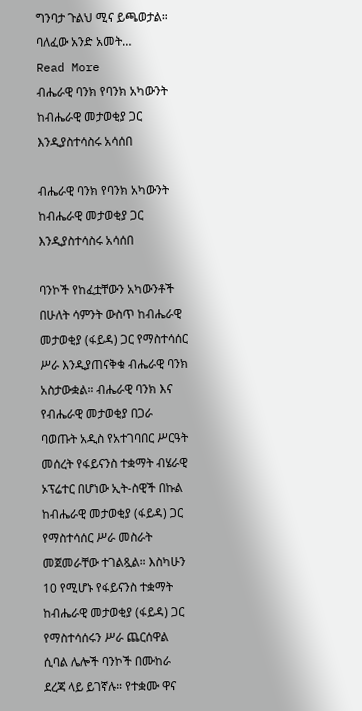ግንባታ ጉልህ ሚና ይጫወታል። ባለፈው አንድ አመት…
Read More
ብሔራዊ ባንክ የባንክ አካውንት ከብሔራዊ መታወቂያ ጋር እንዲያስተሳስሩ አሳሰበ

ብሔራዊ ባንክ የባንክ አካውንት ከብሔራዊ መታወቂያ ጋር እንዲያስተሳስሩ አሳሰበ

ባንኮች የከፈቷቸውን አካውንቶች በሁለት ሳምንት ውስጥ ከብሔራዊ መታወቂያ (ፋይዳ) ጋር የማስተሳሰር ሥራ እንዲያጠናቅቁ ብሔራዊ ባንክ አስታውቋል። ብሔራዊ ባንክ እና የብሔራዊ መታወቂያ በጋራ ባወጡት አዲስ የአተገባበር ሥርዓት መሰረት የፋይናንስ ተቋማት ብሄራዊ ኦፕሬተር በሆነው ኢት-ስዊች በኩል ከብሔራዊ መታወቂያ (ፋይዳ) ጋር የማስተሳሰር ሥራ መስራት መጀመራቸው ተገልጿል። እስካሁን 10 የሚሆኑ የፋይናንስ ተቋማት ከብሔራዊ መታወቂያ (ፋይዳ) ጋር የማስተሳሰሩን ሥራ ጨርሰዋል ሲባል ሌሎች ባንኮች በሙከራ ደረጃ ላይ ይገኛሉ። የተቋሙ ዋና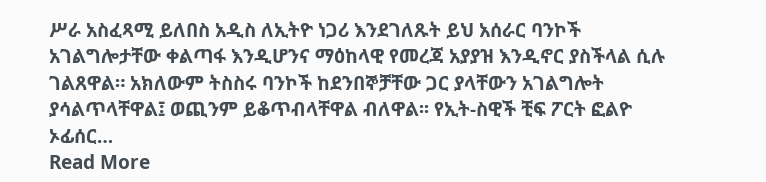ሥራ አስፈጻሚ ይለበስ አዲስ ለኢትዮ ነጋሪ እንደገለጹት ይህ አሰራር ባንኮች አገልግሎታቸው ቀልጣፋ እንዲሆንና ማዕከላዊ የመረጃ አያያዝ እንዲኖር ያስችላል ሲሉ ገልጸዋል። አክለውም ትስስሩ ባንኮች ከደንበኞቻቸው ጋር ያላቸውን አገልግሎት ያሳልጥላቸዋል፤ ወጪንም ይቆጥብላቸዋል ብለዋል፡፡ የኢት-ስዊች ቺፍ ፖርት ፎልዮ ኦፊሰር…
Read More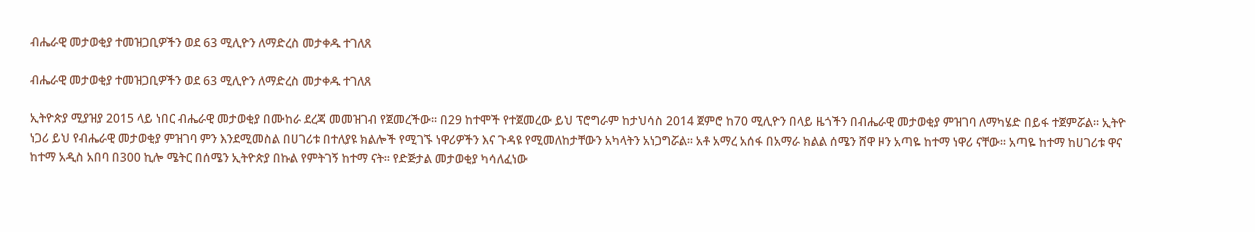ብሔራዊ መታወቂያ ተመዝጋቢዎችን ወደ 63 ሚሊዮን ለማድረስ መታቀዱ ተገለጸ

ብሔራዊ መታወቂያ ተመዝጋቢዎችን ወደ 63 ሚሊዮን ለማድረስ መታቀዱ ተገለጸ

ኢትዮጵያ ሚያዝያ 2015 ላይ ነበር ብሔራዊ መታወቂያ በሙከራ ደረጃ መመዝገብ የጀመረችው፡፡ በ29 ከተሞች የተጀመረው ይህ ፕሮግራም ከታህሳስ 2014 ጀምሮ ከ70 ሚሊዮን በላይ ዜጎችን በብሔራዊ መታወቂያ ምዝገባ ለማካሄድ በይፋ ተጀምሯል፡፡ ኢትዮ ነጋሪ ይህ የብሔራዊ መታወቂያ ምዝገባ ምን እንደሚመስል በሀገሪቱ በተለያዩ ክልሎች የሚገኙ ነዋሪዎችን እና ጉዳዩ የሚመለከታቸውን አካላትን አነጋግሯል፡፡ አቶ አማረ አሰፋ በአማራ ክልል ሰሜን ሸዋ ዞን አጣዬ ከተማ ነዋሪ ናቸው፡፡ አጣዬ ከተማ ከሀገሪቱ ዋና ከተማ አዲስ አበባ በ300 ኪሎ ሜትር በሰሜን ኢትዮጵያ በኩል የምትገኝ ከተማ ናት፡፡ የድጅታል መታወቂያ ካሳለፈነው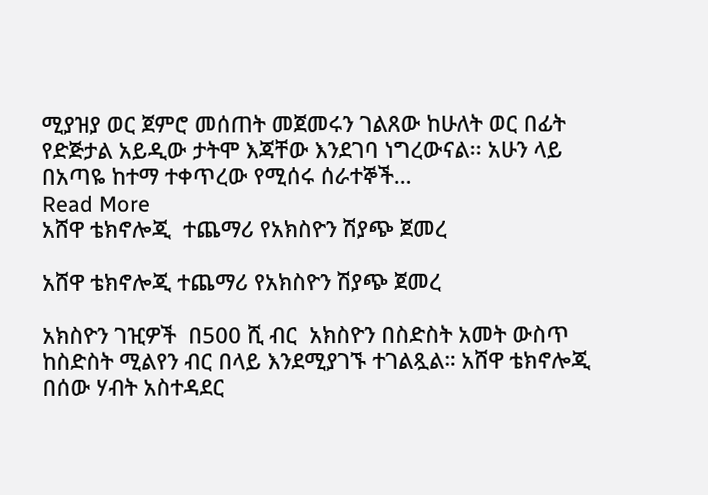ሚያዝያ ወር ጀምሮ መሰጠት መጀመሩን ገልጸው ከሁለት ወር በፊት የድጅታል አይዲው ታትሞ እጃቸው እንደገባ ነግረውናል፡፡ አሁን ላይ በአጣዬ ከተማ ተቀጥረው የሚሰሩ ሰራተኞች…
Read More
አሸዋ ቴክኖሎጂ  ተጨማሪ የአክስዮን ሽያጭ ጀመረ

አሸዋ ቴክኖሎጂ ተጨማሪ የአክስዮን ሽያጭ ጀመረ

አክስዮን ገዢዎች  በ500 ሺ ብር  አክስዮን በስድስት አመት ውስጥ ከስድስት ሚልየን ብር በላይ እንደሚያገኙ ተገልጿል። አሸዋ ቴክኖሎጂ በሰው ሃብት አስተዳደር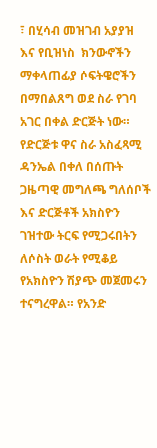፣ በሂሳብ መዝገብ አያያዝ  እና የቢዝነስ  ክንውኖችን ማቀላጠፊያ ሶፍትዌሮችን በማበልጸግ ወደ ስራ የገባ አገር በቀል ድርጅት ነው። የድርጅቱ ዋና ስራ አስፈጻሚ ዳንኤል በቀለ በሰጡት ጋዜጣዊ መግለጫ ግለሰቦች እና ድርጅቶች አክስዮን  ገዝተው ትርፍ የሚጋሩበትን ለሶስት ወራት የሚቆይ የአክስዮን ሽያጭ መጀመሩን ተናግረዋል። የአንድ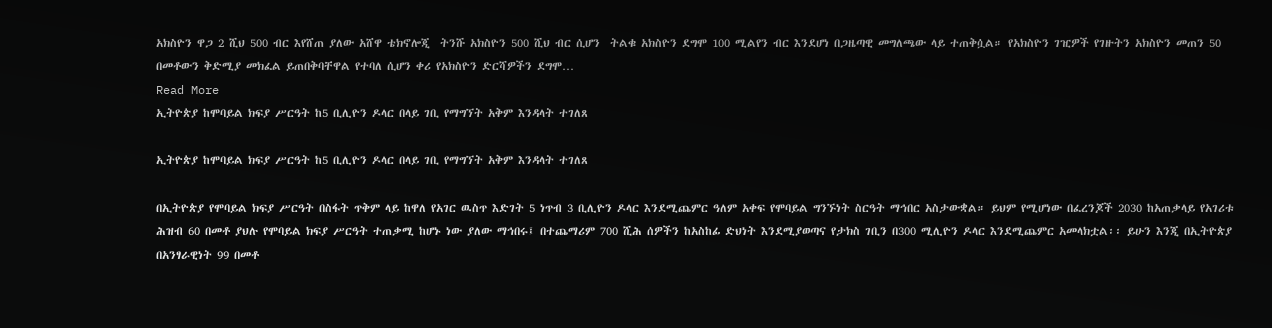አክስዮን ዋጋ 2 ሺህ 500 ብር እየሸጠ ያለው አሸዋ ቴክኖሎጂ  ትንሹ አክስዮን 500 ሺህ ብር ሲሆን  ትልቁ አክስዮን ደግሞ 100 ሚልየን ብር እንደሆነ በጋዜጣዊ መግለጫው ላይ ተጠቅሷል። የአክስዮን ገዢዎች የገዙትን አክስዮን መጠን 50 በመቶውን ቅድሚያ መክፈል ይጠበቅባቸዋል የተባለ ሲሆን ቀሪ የአክስዮን ድርሻዎችን ደግሞ…
Read More
ኢትዮጵያ ከሞባይል ክፍያ ሥርዓት ከ5 ቢሊዮን ዶላር በላይ ገቢ የማግኘት አቅም እንዳላት ተገለጸ

ኢትዮጵያ ከሞባይል ክፍያ ሥርዓት ከ5 ቢሊዮን ዶላር በላይ ገቢ የማግኘት አቅም እንዳላት ተገለጸ

በኢትዮጵያ የሞባይል ክፍያ ሥርዓት በስፋት ጥቅም ላይ ከዋለ የአገር ዉስጥ እድገት 5 ነጥብ 3 ቢሊዮን ዶላር እንደሚጨምር ዓለም አቀፍ የሞባይል ግንኙነት ስርዓት ማኅበር አስታውቋል። ይህም የሚሆነው በፈረንጆች 2030 ከአጠቃላይ የአገሪቱ ሕዝብ 60 በመቶ ያህሉ የሞባይል ክፍያ ሥርዓት ተጠቃሚ ከሆኑ ነው ያለው ማኅበሩ፤ በተጨማሪም 700 ሺሕ ሰዎችን ከአስከፊ ድህነት እንደሚያወጣና የታክስ ገቢን በ300 ሚሊዮን ዶላር እንደሚጨምር አመላክቷል፡፡ ይሁን እንጂ በኢትዮጵያ በአንፃራዊነት 99 በመቶ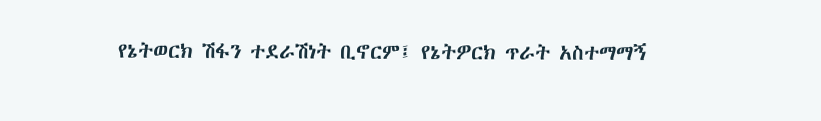የኔትወርክ ሽፋን ተደራሽነት ቢኖርም፤ የኔትዎርክ ጥራት አስተማማኝ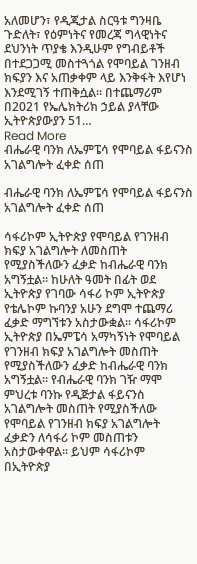አለመሆን፣ የዲጂታል ስርዓቱ ግንዛቤ ጉድለት፣ የዕምነትና የመረጃ ግላዊነትና ደህንነት ጥያቄ እንዲሁም የግብይቶች በተደጋጋሚ መስተጓጎል የሞባይል ገንዘብ ክፍያን እና አጠቃቀም ላይ እንቅፋት እየሆነ እንደሚገኝ ተጠቅሷል። በተጨማሪም በ2021 የኤሌክትሪክ ኃይል ያላቸው ኢትዮጵያውያን 51…
Read More
ብሔራዊ ባንክ ለኤምፔሳ የሞባይል ፋይናንስ አገልግሎት ፈቀድ ሰጠ

ብሔራዊ ባንክ ለኤምፔሳ የሞባይል ፋይናንስ አገልግሎት ፈቀድ ሰጠ

ሳፋሪኮም ኢትዮጵያ የሞባይል የገንዘብ ክፍያ አገልግሎት ለመስጠት የሚያስችለውን ፈቃድ ከብሔራዊ ባንክ አግኝቷል። ከሁለት ዓመት በፊት ወደ ኢትዮጵያ የገባው ሳፋሪ ኮም ኢትዮጵያ የቴሌኮም ኩባንያ አሁን ደግሞ ተጨማሪ ፈቃድ ማግኘቱን አስታውቋል። ሳፋሪኮም ኢትዮጵያ በኤምፔሳ አማካኝነት የሞባይል የገንዘብ ክፍያ አገልግሎት መስጠት የሚያስችለውን ፈቃድ ከብሔራዊ ባንክ አግኝቷል። የብሔራዊ ባንክ ገዥ ማሞ ምህረቱ ባንኩ የዲጅታል ፋይናንስ አገልግሎት መስጠት የሚያስችለው የሞባይል የገንዘብ ክፍያ አገልግሎት ፈቃድን ለሳፋሪ ኮም መስጠቱን አስታውቀዋል፡፡ ይህም ሳፋሪኮም በኢትዮጵያ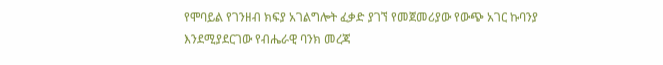የሞባይል የገንዘብ ክፍያ አገልግሎት ፈቃድ ያገኘ የመጀመሪያው የውጭ አገር ኩባንያ እንደሚያደርገው የብሔራዊ ባንክ መረጃ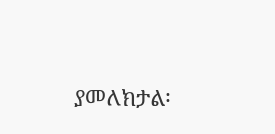ያመለክታል፡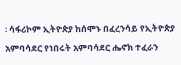፡ ሳፋሪኮም ኢትዮጵያ ከሰሞኑ በፈረንሳይ የኢትዮጵያ አምባሳደር የነበሩት አምባሳደር ሔኖክ ተፈራን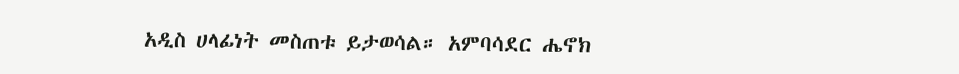አዲስ ሀላፊነት መስጠቱ ይታወሳል። አምባሳደር ሔኖክ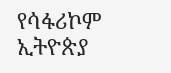የሳፋሪኮም ኢትዮጵያ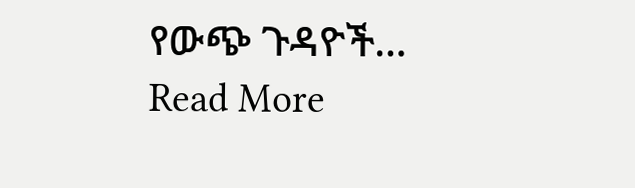የውጭ ጉዳዮች…
Read More